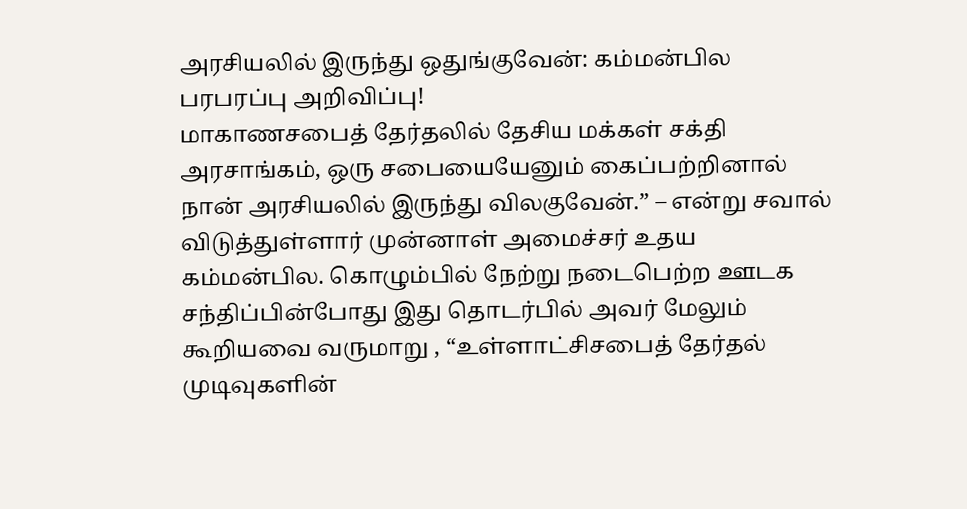அரசியலில் இருந்து ஒதுங்குவேன்: கம்மன்பில பரபரப்பு அறிவிப்பு!
மாகாணசபைத் தேர்தலில் தேசிய மக்கள் சக்தி அரசாங்கம், ஒரு சபையையேனும் கைப்பற்றினால் நான் அரசியலில் இருந்து விலகுவேன்.” – என்று சவால் விடுத்துள்ளார் முன்னாள் அமைச்சர் உதய கம்மன்பில. கொழும்பில் நேற்று நடைபெற்ற ஊடக சந்திப்பின்போது இது தொடர்பில் அவர் மேலும் கூறியவை வருமாறு , “உள்ளாட்சிசபைத் தேர்தல் முடிவுகளின்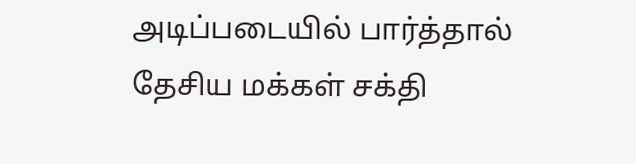அடிப்படையில் பார்த்தால் தேசிய மக்கள் சக்தி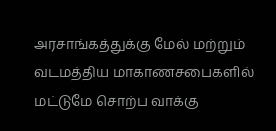அரசாங்கத்துக்கு மேல் மற்றும் வடமத்திய மாகாணசபைகளில் மட்டுமே சொற்ப வாக்கு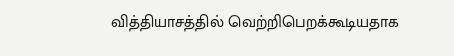வித்தியாசத்தில் வெற்றிபெறக்கூடியதாக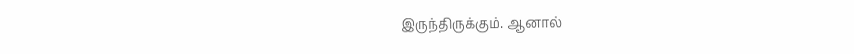இருந்திருக்கும். ஆனால்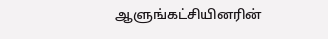ஆளுங்கட்சியினரின்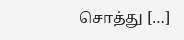சொத்து […]